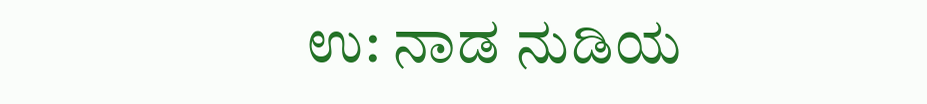ಉ: ನಾಡ ನುಡಿಯ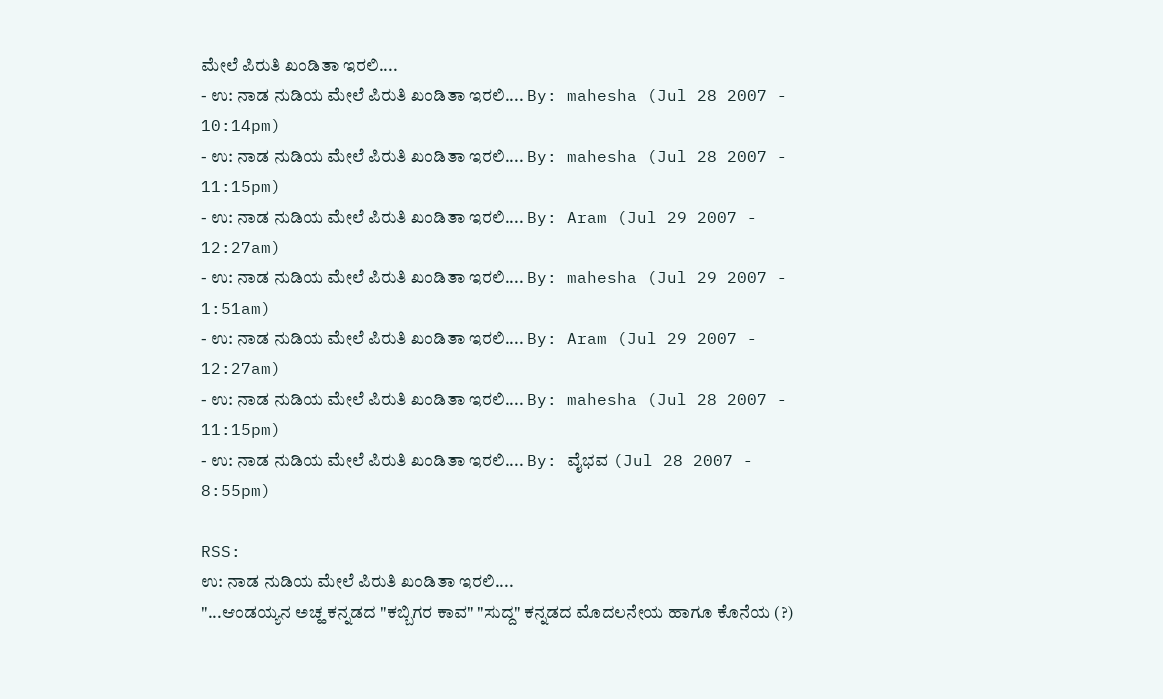ಮೇಲೆ ಪಿರುತಿ ಖಂಡಿತಾ ಇರಲಿ....
- ಉ: ನಾಡ ನುಡಿಯ ಮೇಲೆ ಪಿರುತಿ ಖಂಡಿತಾ ಇರಲಿ.... By: mahesha (Jul 28 2007 - 10:14pm)
- ಉ: ನಾಡ ನುಡಿಯ ಮೇಲೆ ಪಿರುತಿ ಖಂಡಿತಾ ಇರಲಿ.... By: mahesha (Jul 28 2007 - 11:15pm)
- ಉ: ನಾಡ ನುಡಿಯ ಮೇಲೆ ಪಿರುತಿ ಖಂಡಿತಾ ಇರಲಿ.... By: Aram (Jul 29 2007 - 12:27am)
- ಉ: ನಾಡ ನುಡಿಯ ಮೇಲೆ ಪಿರುತಿ ಖಂಡಿತಾ ಇರಲಿ.... By: mahesha (Jul 29 2007 - 1:51am)
- ಉ: ನಾಡ ನುಡಿಯ ಮೇಲೆ ಪಿರುತಿ ಖಂಡಿತಾ ಇರಲಿ.... By: Aram (Jul 29 2007 - 12:27am)
- ಉ: ನಾಡ ನುಡಿಯ ಮೇಲೆ ಪಿರುತಿ ಖಂಡಿತಾ ಇರಲಿ.... By: mahesha (Jul 28 2007 - 11:15pm)
- ಉ: ನಾಡ ನುಡಿಯ ಮೇಲೆ ಪಿರುತಿ ಖಂಡಿತಾ ಇರಲಿ.... By: ವೈಭವ (Jul 28 2007 - 8:55pm)

RSS:
ಉ: ನಾಡ ನುಡಿಯ ಮೇಲೆ ಪಿರುತಿ ಖಂಡಿತಾ ಇರಲಿ....
"...ಆಂಡಯ್ಯನ ಅಚ್ಹ ಕನ್ನಡದ "ಕಬ್ಬಿಗರ ಕಾವ" "ಸುದ್ದ" ಕನ್ನಡದ ಮೊದಲನೇಯ ಹಾಗೂ ಕೊನೆಯ (?)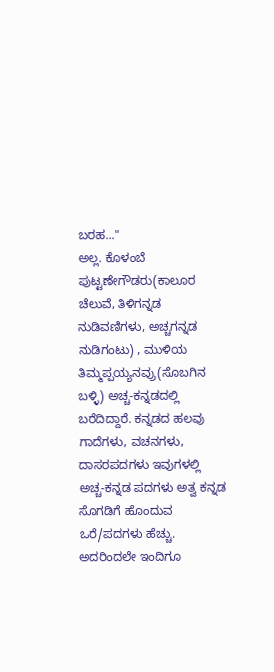ಬರಹ..."
ಅಲ್ಲ. ಕೊಳಂಬೆ ಪುಟ್ಟಣೇಗೌಡರು(ಕಾಲೂರ ಚೆಲುವೆ, ತಿಳಿಗನ್ನಡ ನುಡಿವಣಿಗಳು, ಅಚ್ಚಗನ್ನಡ ನುಡಿಗಂಟು) , ಮುಳಿಯ ತಿಮ್ಮಪ್ಪಯ್ಯನವ್ರು(ಸೊಬಗಿನ ಬಳ್ಳಿ) ಅಚ್ಚ-ಕನ್ನಡದಲ್ಲಿ ಬರೆದಿದ್ದಾರೆ. ಕನ್ನಡದ ಹಲವು ಗಾದೆಗಳು, ವಚನಗಳು, ದಾಸರಪದಗಳು ಇವುಗಳಲ್ಲಿ ಅಚ್ಚ-ಕನ್ನಡ ಪದಗಳು ಅತ್ವ ಕನ್ನಡ ಸೊಗಡಿಗೆ ಹೊಂದುವ ಒರೆ/ಪದಗಳು ಹೆಚ್ಚು. ಅದರಿಂದಲೇ ಇಂದಿಗೂ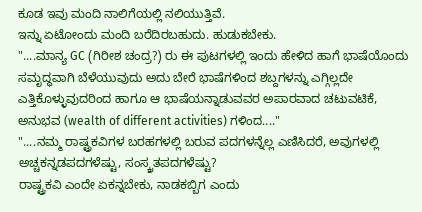ಕೂಡ ಇವು ಮಂದಿ ನಾಲಿಗೆಯಲ್ಲಿ ನಲಿಯುತ್ತಿವೆ.
ಇನ್ನು ಏಟೋಂದು ಮಂದಿ ಬರೆದಿರಬಹುದು. ಹುಡುಕಬೇಕು.
"....ಮಾನ್ಯ GC (ಗಿರೀಶ ಚಂದ್ರ?) ರು ಈ ಪುಟಗಳಲ್ಲಿ ಇಂದು ಹೇಳಿದ ಹಾಗೆ ಭಾಷೆಯೊಂದು ಸಮೃದ್ಧವಾಗಿ ಬೆಳೆಯುವುದು ಅದು ಬೇರೆ ಭಾಷೆಗಳಿಂದ ಶಬ್ದಗಳನ್ನು ಎಗ್ಗಿಲ್ಲದೇ ಎತ್ತಿಕೊಳ್ಳುವುದರಿಂದ ಹಾಗೂ ಆ ಭಾಷೆಯನ್ನಾಡುವವರ ಅಪಾರವಾದ ಚಟುವಟಿಕೆ, ಅನುಭವ (wealth of different activities) ಗಳಿಂದ...."
"....ನಮ್ಮ ರಾಷ್ಟ್ರಕವಿಗಳ ಬರಹಗಳಲ್ಲಿ ಬರುವ ಪದಗಳನ್ನೆಲ್ಲ ಎಣಿಸಿದರೆ, ಅವುಗಳಲ್ಲಿ ಅಚ್ಚಕನ್ನಡಪದಗಳೆಷ್ಟು, ಸಂಸ್ಕ್ರತಪದಗಳೆಷ್ಟು?
ರಾಷ್ಟ್ರಕವಿ ಎಂದೇ ಏಕನ್ನಬೇಕು, ನಾಡಕಬ್ಬಿಗ ಎಂದು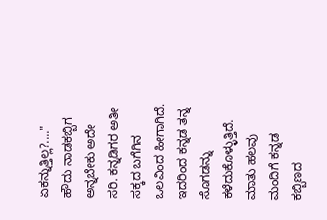ಏಕನ್ನುತ್ತಿಲ್ಲ?...."
ಹೌದು ನಾಡಕಬ್ಬಿಗ ಅನ್ನಬೇಕು ಅದೇ ಸರಿ. ಕನ್ನಡಿಗರ ಅತೀ ಸಕ್ಕದ ಬಗೆಗಿನ ಒಲವಿಂದ ಹೀಗಾಗಿದೆ. ಇದರಿಂದ ಕನ್ನಡ ತನ್ನ ಸೊಗಡನ್ನು ಕಳೆದುಕೊಳ್ಳುತ್ತಿದೆ. ಮಾತು ಹಲವು ಮಂದಿಗೆ ಕನ್ನಡ ಕಬ್ಬಿಣದ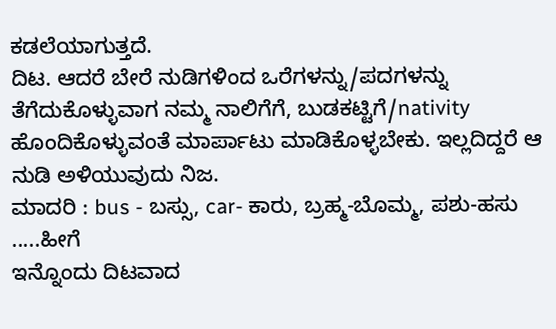ಕಡಲೆಯಾಗುತ್ತದೆ.
ದಿಟ. ಆದರೆ ಬೇರೆ ನುಡಿಗಳಿಂದ ಒರೆಗಳನ್ನು/ಪದಗಳನ್ನು ತೆಗೆದುಕೊಳ್ಳುವಾಗ ನಮ್ಮ ನಾಲಿಗೆಗೆ, ಬುಡಕಟ್ಟಿಗೆ/nativity ಹೊಂದಿಕೊಳ್ಳುವಂತೆ ಮಾರ್ಪಾಟು ಮಾಡಿಕೊಳ್ಳಬೇಕು. ಇಲ್ಲದಿದ್ದರೆ ಆ ನುಡಿ ಅಳಿಯುವುದು ನಿಜ.
ಮಾದರಿ : bus - ಬಸ್ಸು, car- ಕಾರು, ಬ್ರಹ್ಮ-ಬೊಮ್ಮ, ಪಶು-ಹಸು .....ಹೀಗೆ
ಇನ್ನೊಂದು ದಿಟವಾದ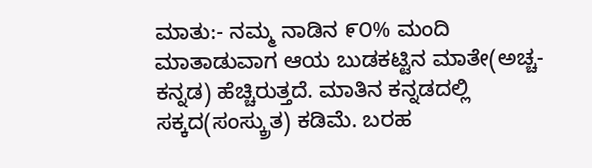ಮಾತು:- ನಮ್ಮ ನಾಡಿನ ೯೦% ಮಂದಿ ಮಾತಾಡುವಾಗ ಆಯ ಬುಡಕಟ್ಟಿನ ಮಾತೇ(ಅಚ್ಚ-ಕನ್ನಡ) ಹೆಚ್ಚಿರುತ್ತದೆ. ಮಾತಿನ ಕನ್ನಡದಲ್ಲಿ ಸಕ್ಕದ(ಸಂಸ್ಕ್ರುತ) ಕಡಿಮೆ. ಬರಹ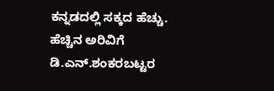ಕನ್ನಡದಲ್ಲಿ ಸಕ್ಕದ ಹೆಚ್ಚು.
ಹೆಚ್ಚಿನ ಅರಿವಿಗೆ ಡಿ.ಎನ್.ಶಂಕರಬಟ್ಟರ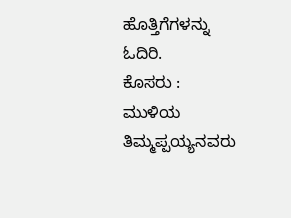ಹೊತ್ತಿಗೆಗಳನ್ನು ಓದಿರಿ.
ಕೊಸರು : ಮುಳಿಯ ತಿಮ್ಮಪ್ಪಯ್ಯನವರು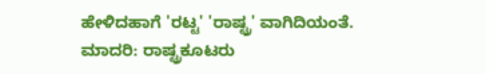ಹೇಳಿದಹಾಗೆ 'ರಟ್ಟ' 'ರಾಷ್ಟ್ರ' ವಾಗಿದಿಯಂತೆ.
ಮಾದರಿ: ರಾಷ್ಟ್ರಕೂಟರು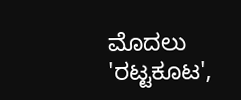ಮೊದಲು 'ರಟ್ಟಕೂಟ',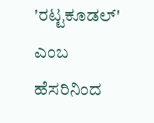'ರಟ್ಟಕೂಡಲ್' ಎಂಬ ಹೆಸರಿನಿಂದ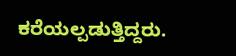ಕರೆಯಲ್ಪಡುತ್ತಿದ್ದರು.